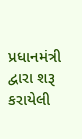પ્રધાનમંત્રી દ્વારા શરૂ કરાયેલી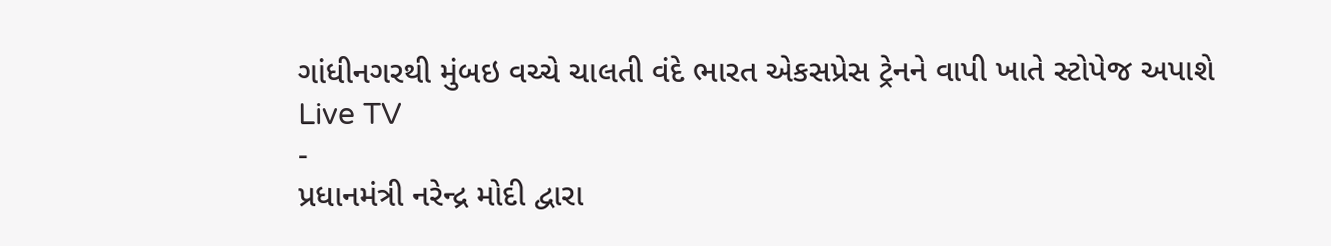ગાંધીનગરથી મુંબઇ વચ્ચે ચાલતી વંદે ભારત એકસપ્રેસ ટ્રેનને વાપી ખાતે સ્ટોપેજ અપાશે
Live TV
-
પ્રધાનમંત્રી નરેન્દ્ર મોદી દ્વારા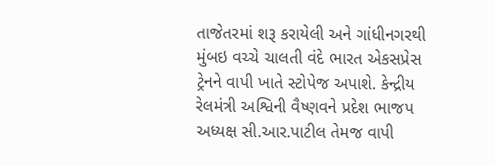તાજેતરમાં શરૂ કરાયેલી અને ગાંધીનગરથી મુંબઇ વચ્ચે ચાલતી વંદે ભારત એકસપ્રેસ ટ્રેનને વાપી ખાતે સ્ટોપેજ અપાશે. કેન્દ્રીય રેલમંત્રી અશ્વિની વૈષ્ણવને પ્રદેશ ભાજપ અધ્યક્ષ સી.આર.પાટીલ તેમજ વાપી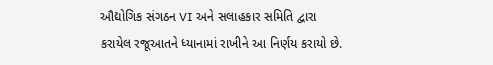ઔદ્યોગિક સંગઠન VI અને સલાહકાર સમિતિ દ્વારા કરાયેલ રજૂઆતને ધ્યાનામાં રાખીને આ નિર્ણય કરાયો છે.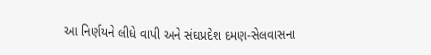આ નિર્ણયને લીધે વાપી અને સંઘપ્રદેશ દમણ-સેલવાસના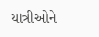યાત્રીઓને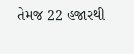તેમજ 22 હજારથી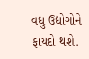વધુ ઉદ્યોગોને ફાયદો થશે.